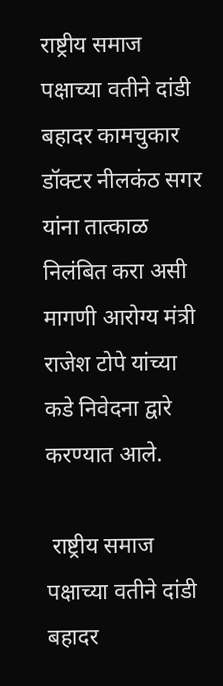राष्ट्रीय समाज पक्षाच्या वतीने दांडी बहादर कामचुकार डॉक्टर नीलकंठ सगर यांना तात्काळ निलंबित करा असी मागणी आरोग्य मंत्री राजेश टोपे यांच्या कडे निवेदना द्वारे करण्यात आले.

 राष्ट्रीय समाज पक्षाच्या वतीने दांडी  बहादर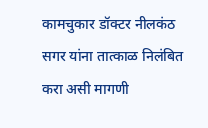कामचुकार डॉक्टर नीलकंठ सगर यांना तात्काळ निलंबित करा असी मागणी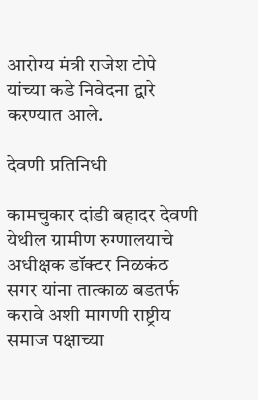आरोग्य मंत्री राजेश टोपे यांच्या कडे निवेदना द्वारे करण्यात आले.

देवणी प्रतिनिधी

कामचुकार दांडी बहादर देवणी येथील ग्रामीण रुग्णालयाचे अधीक्षक डॉक्टर निळकंठ सगर यांना तात्काळ बडतर्फ करावे अशी मागणी राष्ट्रीय समाज पक्षाच्या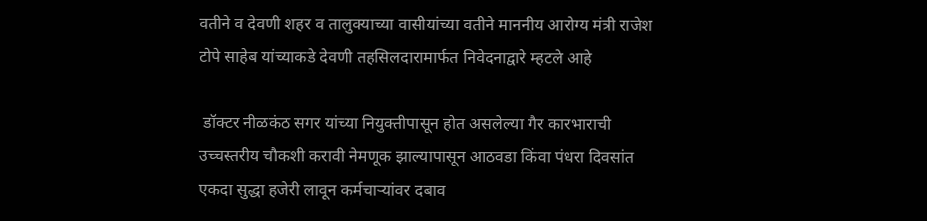वतीने व देवणी शहर व तालुक्याच्या वासीयांच्या वतीने माननीय आरोग्य मंत्री राजेश टोपे साहेब यांच्याकडे देवणी तहसिलदारामार्फत निवेदनाद्वारे म्हटले आहे

 डॉक्टर नीळकंठ सगर यांच्या नियुक्तीपासून होत असलेल्या गैर कारभाराची उच्चस्तरीय चौकशी करावी नेमणूक झाल्यापासून आठवडा किंवा पंधरा दिवसांत एकदा सुद्धा हजेरी लावून कर्मचाऱ्यांवर दबाव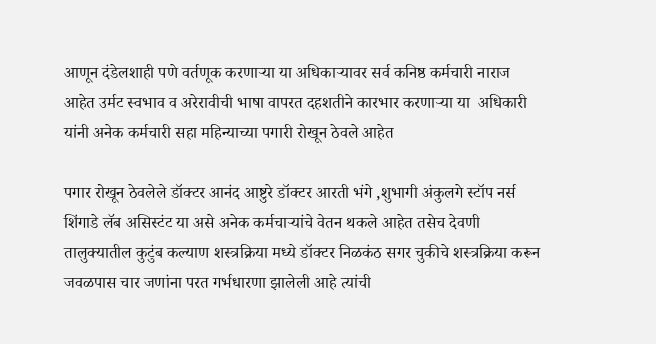आणून दंडेलशाही पणे वर्तणूक करणाऱ्या या अधिकाऱ्यावर सर्व कनिष्ठ कर्मचारी नाराज आहेत उर्मट स्वभाव व अरेरावीची भाषा वापरत दहशतीने कारभार करणाऱ्या या  अधिकारी यांनी अनेक कर्मचारी सहा महिन्याच्या पगारी रोखून ठेवले आहेत

पगार रोखून ठेवलेले डॉक्टर आनंद आष्टुरे डॉक्टर आरती भंगे ,शुभागी अंकुलगे स्टॉप नर्स शिंगाडे लॅब असिस्टंट या असे अनेक कर्मचाऱ्यांचे वेतन थकले आहेत तसेच देवणी तालुक्यातील कुटुंब कल्याण शस्त्रक्रिया मध्ये डॉक्टर निळकंठ सगर चुकीचे शस्त्रक्रिया करून जवळपास चार जणांना परत गर्भधारणा झालेली आहे त्यांची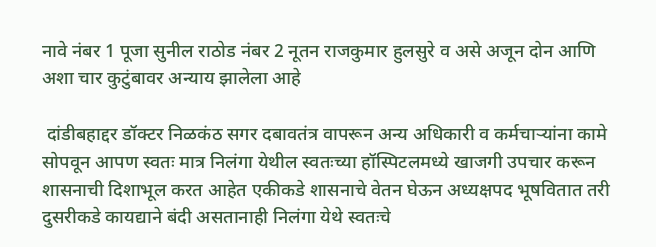नावे नंबर 1 पूजा सुनील राठोड नंबर 2 नूतन राजकुमार हुलसुरे व असे अजून दोन आणि अशा चार कुटुंबावर अन्याय झालेला आहे

 दांडीबहाद्दर डॉक्टर निळकंठ सगर दबावतंत्र वापरून अन्य अधिकारी व कर्मचाऱ्यांना कामे सोपवून आपण स्वतः मात्र निलंगा येथील स्वतःच्या हॉस्पिटलमध्ये खाजगी उपचार करून शासनाची दिशाभूल करत आहेत एकीकडे शासनाचे वेतन घेऊन अध्यक्षपद भूषवितात तरी दुसरीकडे कायद्याने बंदी असतानाही निलंगा येथे स्वतःचे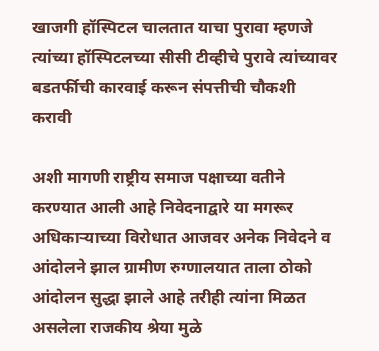खाजगी हॉस्पिटल चालतात याचा पुरावा म्हणजे त्यांच्या हॉस्पिटलच्या सीसी टीव्हीचे पुरावे त्यांच्यावर बडतर्फीची कारवाई करून संपत्तीची चौकशी करावी

अशी मागणी राष्ट्रीय समाज पक्षाच्या वतीने करण्यात आली आहे निवेदनाद्वारे या मगरूर अधिकाऱ्याच्या विरोधात आजवर अनेक निवेदने व आंदोलने झाल ग्रामीण रुग्णालयात ताला ठोको आंदोलन सुद्धा झाले आहे तरीही त्यांना मिळत असलेला राजकीय श्रेया मुळे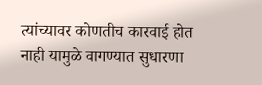त्यांच्यावर कोणतीच कारवाई होत नाही यामुळे वागण्यात सुधारणा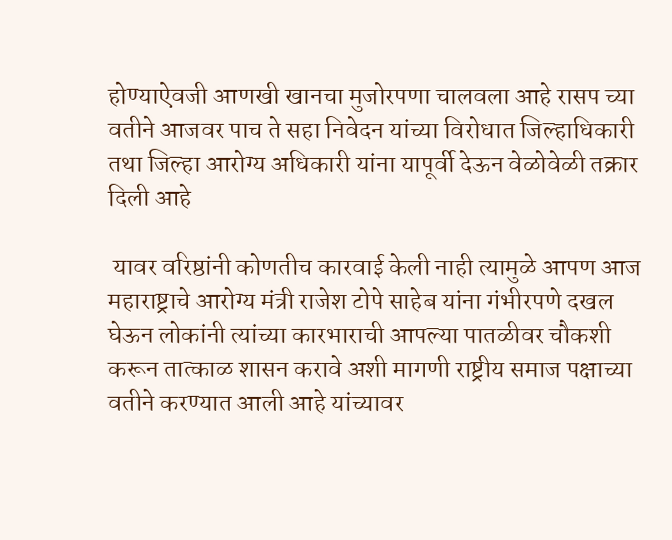होण्याऐवजी आणखी खानचा मुजोरपणा चालवला आहे रासप च्या वतीने आजवर पाच ते सहा निवेदन यांच्या विरोधात जिल्हाधिकारी तथा जिल्हा आरोग्य अधिकारी यांना यापूर्वी देऊन वेळोवेळी तक्रार दिली आहे

 यावर वरिष्ठांनी कोणतीच कारवाई केली नाही त्यामुळे आपण आज महाराष्ट्राचे आरोग्य मंत्री राजेश टोपे साहेब यांना गंभीरपणे दखल घेऊन लोकांनी त्यांच्या कारभाराची आपल्या पातळीवर चौकशी करून तात्काळ शासन करावे अशी मागणी राष्ट्रीय समाज पक्षाच्या वतीने करण्यात आली आहे यांच्यावर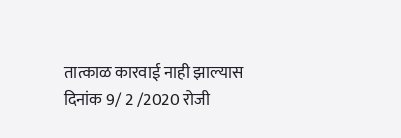तात्काळ कारवाई नाही झाल्यास दिनांक 9/ 2 /2020 रोजी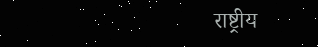राष्ट्रीय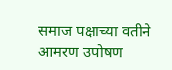समाज पक्षाच्या वतीने आमरण उपोषण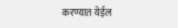करण्यात येईल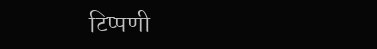टिप्पणी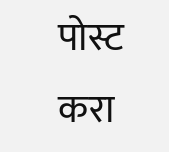पोस्ट करा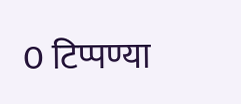0 टिप्पण्या